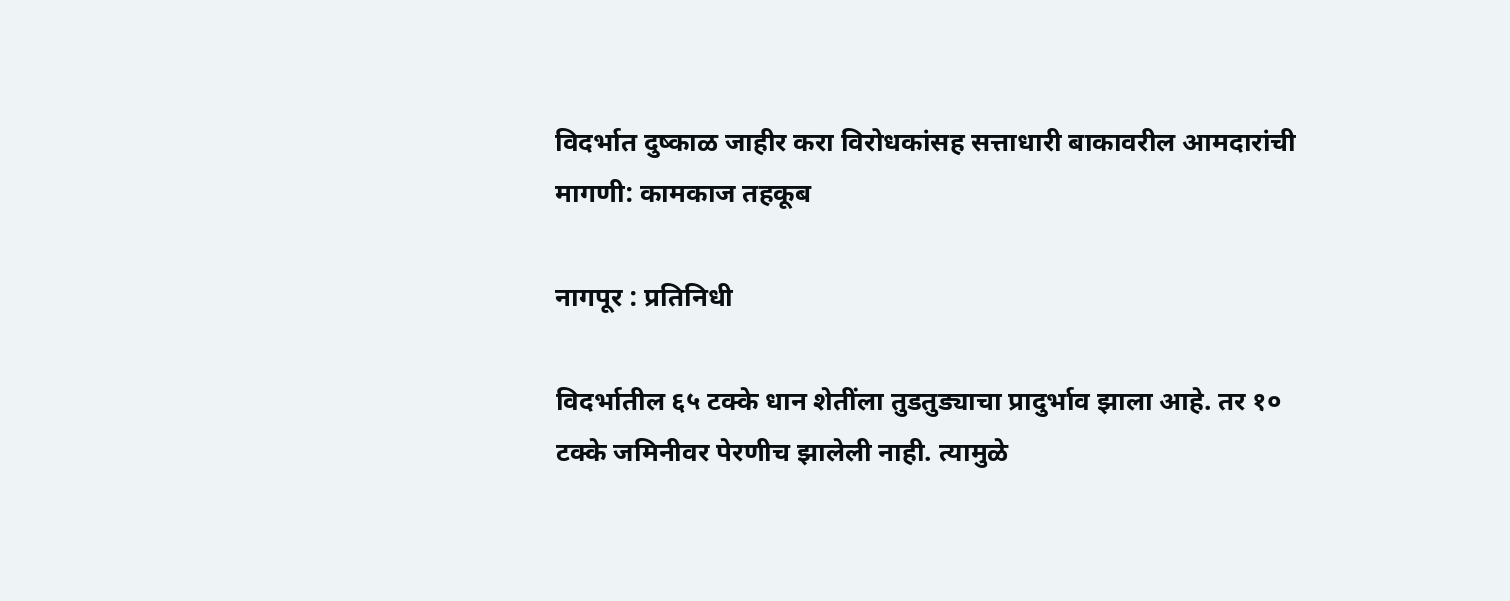विदर्भात दुष्काळ जाहीर करा विरोधकांसह सत्ताधारी बाकावरील आमदारांची मागणी: कामकाज तहकूब

नागपूर : प्रतिनिधी

विदर्भातील ६५ टक्के धान शेतींला तुडतुड्याचा प्रादुर्भाव झाला आहे. तर १० टक्के जमिनीवर पेरणीच झालेली नाही. त्यामुळे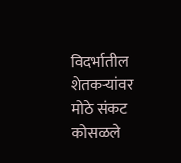विदर्भातील शेतकऱ्यांवर मोठे संकट कोसळले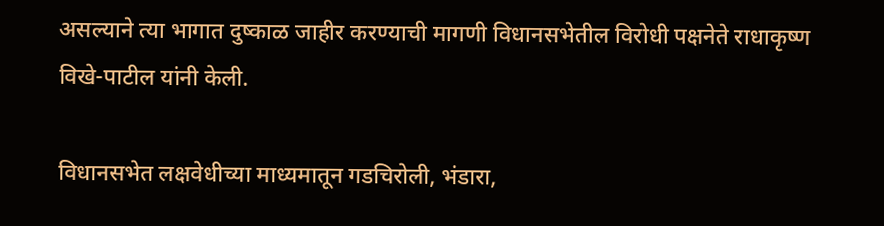असल्याने त्या भागात दुष्काळ जाहीर करण्याची मागणी विधानसभेतील विरोधी पक्षनेते राधाकृष्ण विखे-पाटील यांनी केली.

विधानसभेत लक्षवेधीच्या माध्यमातून गडचिरोली, भंडारा,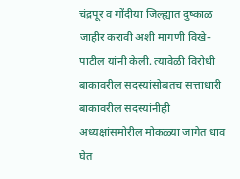चंद्रपूर व गोंदीया जिल्ह्यात दुष्काळ जाहीर करावी अशी मागणी विखे-पाटील यांनी केली. त्यावेळी विरोधी बाकावरील सदस्यांसोबतच सत्ताधारी बाकावरील सदस्यांनीही अध्यक्षांसमोरील मोकळ्या जागेत धाव घेत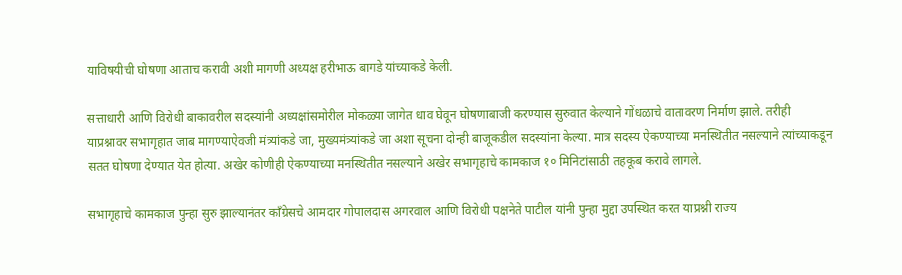याविषयीची घोषणा आताच करावी अशी मागणी अध्यक्ष हरीभाऊ बागडे यांच्याकडे केली.

सत्ताधारी आणि विरोधी बाकावरील सदस्यांनी अध्यक्षांसमोरील मोकळ्या जागेत धाव घेवून घोषणाबाजी करण्यास सुरुवात केल्याने गोंधळाचे वातावरण निर्माण झाले. तरीही याप्रश्नावर सभागृहात जाब मागण्याऐवजी मंत्र्यांकडे जा, मुख्यमंत्र्यांकडे जा अशा सूचना दोन्ही बाजूकडील सदस्यांना केल्या. मात्र सदस्य ऐकण्याच्या मनस्थितीत नसल्याने त्यांच्याकडून सतत घोषणा देण्यात येत होत्या. अखेर कोणीही ऐकण्याच्या मनस्थितीत नसल्याने अखेर सभागृहाचे कामकाज १० मिनिटांसाठी तहकूब करावे लागले.

सभागृहाचे कामकाज पुन्हा सुरु झाल्यानंतर काँग्रेसचे आमदार गोपालदास अगरवाल आणि विरोधी पक्षनेते पाटील यांनी पुन्हा मुद्दा उपस्थित करत याप्रश्नी राज्य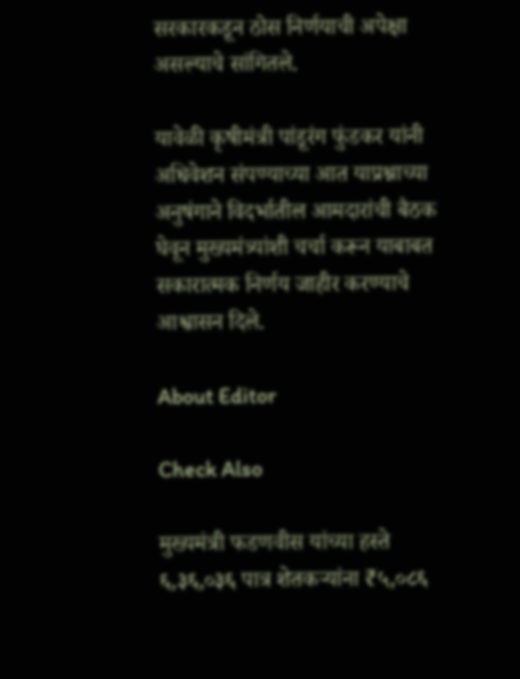सरकारकडून ठोस निर्णयाची अपेक्षा असल्याचे सांगितले.

यावेळी कृषीमंत्री पांडूरंग फुंडकर यांनी अधिवेशन संपण्याच्या आत याप्रश्नाच्या अनुषंगाने विदर्भातील आमदारांची बैठक घेवून मुख्यमंत्र्यांशी चर्चा करून याबाबत सकारात्मक निर्णय जाहीर करण्याचे आश्वासन दिले.

About Editor

Check Also

मुख्यमंत्री फडणवीस यांच्या हस्ते ६,३६,०३६ पात्र शेतकऱ्यांना ₹५,०८६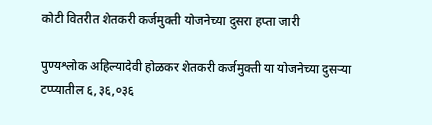कोटी वितरीत शेतकरी कर्जमुक्ती योजनेच्या दुसरा हप्ता जारी

पुण्यश्लोक अहिल्यादेवी होळकर शेतकरी कर्जमुक्ती या योजनेच्या दुसऱ्या टप्प्यातील ६,३६,०३६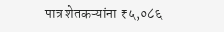पात्र शेतकऱ्यांना ₹५,०८६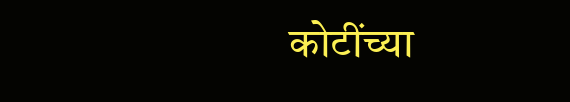कोटींच्या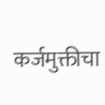कर्जमुक्तीचा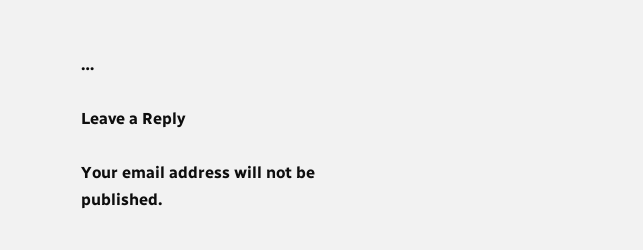…

Leave a Reply

Your email address will not be published.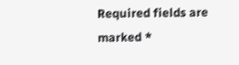Required fields are marked *